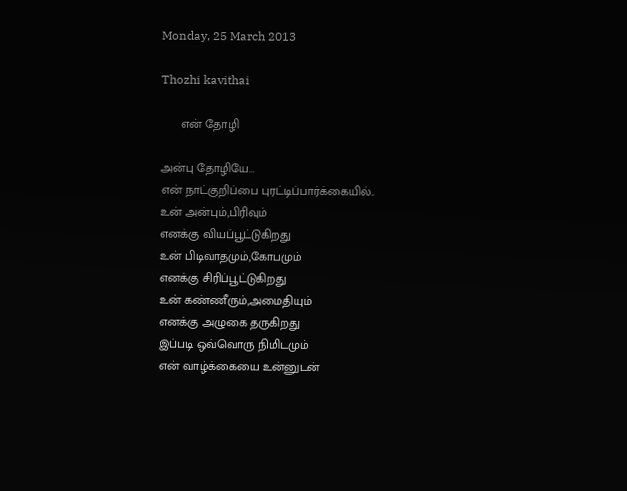Monday, 25 March 2013

Thozhi kavithai

      என் தோழி

அன்பு தோழியே...
என் நாட்குறிப்பை புரட்டிப்பார்க்கையில்..
உன் அன்பும்,பிரிவும்
எனக்கு வியப்பூட்டுகிறது
உன் பிடிவாதமும்,கோபமும்
எனக்கு சிரிப்பூட்டுகிறது
உன் கண்ணீரும்,அமைதியும்
எனக்கு அழுகை தருகிறது
இப்படி ஒவ்வொரு நிமிடமும்
என் வாழ்க்கையை உன்னுடன்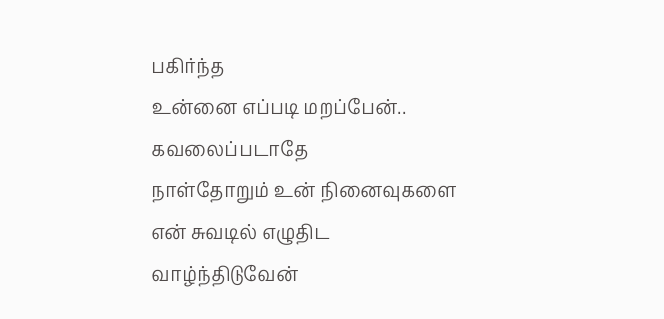பகிர்ந்த
உன்னை எப்படி மறப்பேன்..
கவலைப்படாதே
நாள்தோறும் உன் நினைவுகளை
என் சுவடில் எழுதிட
வாழ்ந்திடுவேன்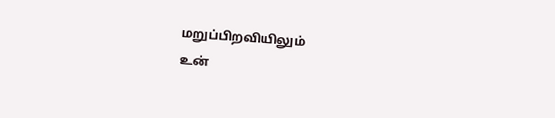மறுப்பிறவியிலும்
உன்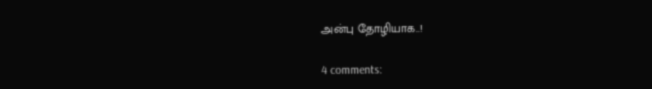அன்பு தோழியாக..!

4 comments: